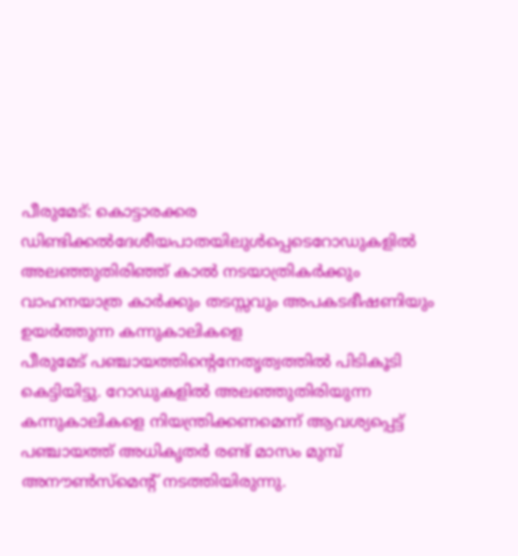പീരുമേട്: കൊട്ടാരക്കര ഡിണ്ടിക്കൽദേശീയപാതയിലുൾപ്പെടെറോഡുകളിൽ അലഞ്ഞുതിരിഞ്ഞ് കാൽ നടയാത്രികർക്കും വാഹനയാത്ര കാർക്കും തടസ്സവും അപകടഭീഷണിയും ഉയർത്തുന്ന കന്നുകാലികളെ
പീരുമേട് പഞ്ചായത്തിന്റെനേതൃത്വത്തിൽ പിടികൂടി കെട്ടിയിട്ടു. റോഡുകളിൽ അലഞ്ഞുതിരിയുന്ന കന്നുകാലികളെ നിയന്ത്രിക്കണമെന്ന് ആവശ്യപ്പെട്ട് പഞ്ചായത്ത് അധികൃതർ രണ്ട് മാസം മുമ്പ് അനൗൺസ്മെന്റ് നടത്തിയിരുന്നു.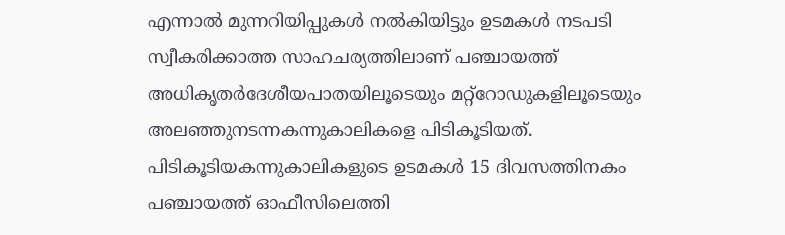എന്നാൽ മുന്നറിയിപ്പുകൾ നൽകിയിട്ടും ഉടമകൾ നടപടി സ്വീകരിക്കാത്ത സാഹചര്യത്തിലാണ് പഞ്ചായത്ത് അധികൃതർദേശീയപാതയിലൂടെയും മറ്റ്റോഡുകളിലൂടെയും അലഞ്ഞുനടന്നകന്നുകാലികളെ പിടികൂടിയത്. പിടികൂടിയകന്നുകാലികളുടെ ഉടമകൾ 15 ദിവസത്തിനകം പഞ്ചായത്ത് ഓഫീസിലെത്തി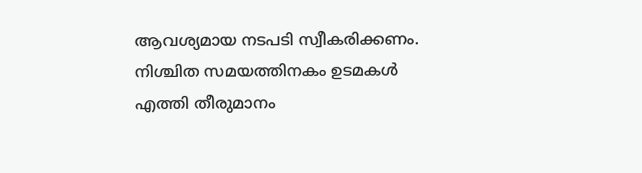ആവശ്യമായ നടപടി സ്വീകരിക്കണം. നിശ്ചിത സമയത്തിനകം ഉടമകൾ എത്തി തീരുമാനം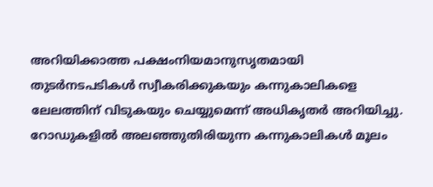അറിയിക്കാത്ത പക്ഷംനിയമാനുസൃതമായി തുടർനടപടികൾ സ്വീകരിക്കുകയും കന്നുകാലികളെ ലേലത്തിന് വിടുകയും ചെയ്യുമെന്ന് അധികൃതർ അറിയിച്ചു. റോഡുകളിൽ അലഞ്ഞുതിരിയുന്ന കന്നുകാലികൾ മൂലം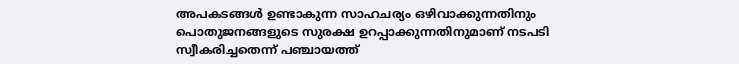അപകടങ്ങൾ ഉണ്ടാകുന്ന സാഹചര്യം ഒഴിവാക്കുന്നതിനും പൊതുജനങ്ങളുടെ സുരക്ഷ ഉറപ്പാക്കുന്നതിനുമാണ് നടപടി സ്വീകരിച്ചതെന്ന് പഞ്ചായത്ത്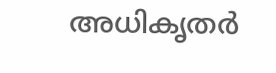അധികൃതർ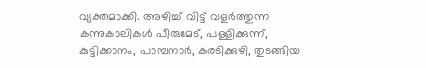വ്യക്തമാക്കി. അഴിച്ച് വിട്ട് വളർത്തുന്ന കന്നുകാലികൾ പീരുമേട്, പള്ളിക്കുന്ന്, കുട്ടിക്കാനം, പാമ്പനാർ, കരടിക്കുഴി, തുടങ്ങിയ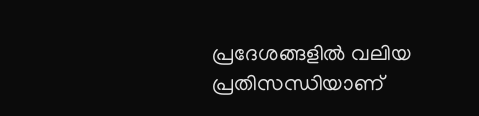പ്രദേശങ്ങളിൽ വലിയ പ്രതിസന്ധിയാണ്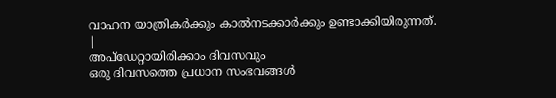വാഹന യാത്രികർക്കും കാൽനടക്കാർക്കും ഉണ്ടാക്കിയിരുന്നത്.
|
അപ്ഡേറ്റായിരിക്കാം ദിവസവും
ഒരു ദിവസത്തെ പ്രധാന സംഭവങ്ങൾ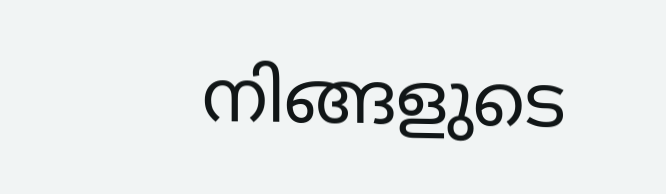നിങ്ങളുടെ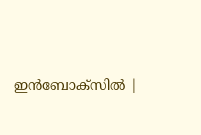ഇൻബോക്സിൽ |